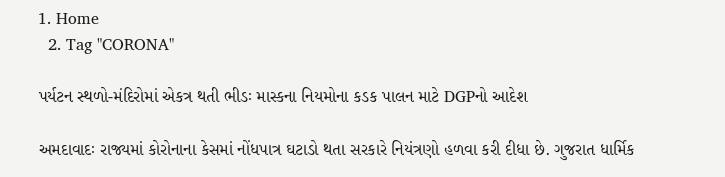1. Home
  2. Tag "CORONA"

પર્યટન સ્થળો-મંદિરોમાં એકત્ર થતી ભીડઃ માસ્કના નિયમોના કડક પાલન માટે DGPનો આદેશ

અમદાવાદઃ રાજ્યમાં કોરોનાના કેસમાં નોંધપાત્ર ઘટાડો થતા સરકારે નિયંત્રણો હળવા કરી દીધા છે. ગુજરાત ધાર્મિક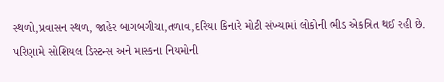સ્થળો,પ્રવાસન સ્થળ, જાહેર બાગબગીચા,તળાવ,દરિયા કિનારે મોટી સંખ્યામાં લોકોની ભીડ એકત્રિત થઈ રહી છે. પરિણામે સોશિયલ ડિસ્ટન્સ અને માસ્કના નિયમોની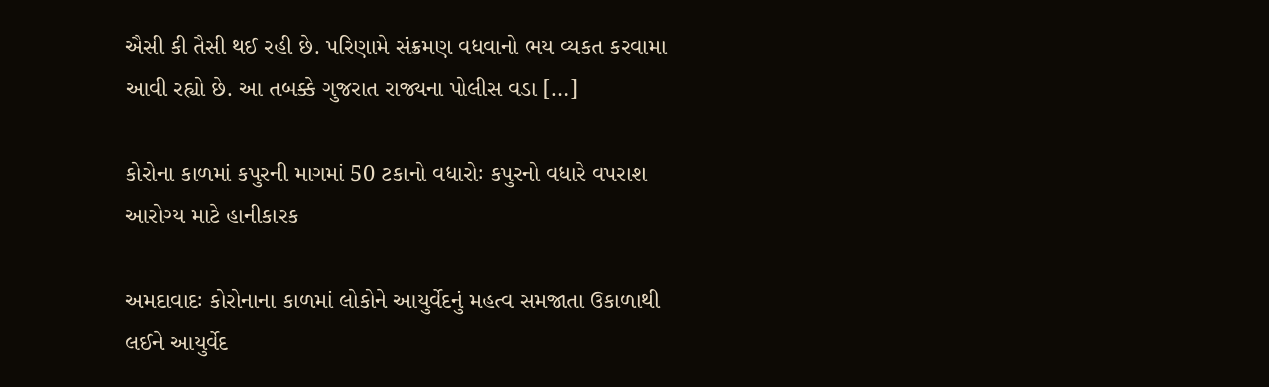ઐસી કી તૈસી થઈ રહી છે. પરિણામે સંક્રમણ વધવાનો ભય વ્યકત કરવામા આવી રહ્યો છે. આ તબક્કે ગુજરાત રાજ્યના પોલીસ વડા […]

કોરોના કાળમાં કપુરની માગમાં 50 ટકાનો વધારોઃ કપુરનો વધારે વપરાશ આરોગ્ય માટે હાનીકારક

અમદાવાદઃ કોરોનાના કાળમાં લોકોને આયુર્વેદનું મહત્વ સમજાતા ઉકાળાથી લઈને આયુર્વેદ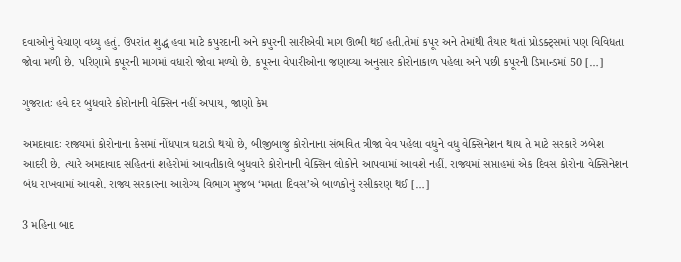દવાઓનું વેચાણ વધ્યુ હતું. ઉપરાંત શુદ્ધ હવા માટે કપુરદાની અને કપુરની સારીએવી માગ ઊભી થઈ હતી.તેમાં કપૂર અને તેમાંથી તૈયાર થતાં પ્રોડક્ટ્સમાં પણ વિવિધતા જોવા મળી છે. પરિણામે કપૂરની માગમાં વધારો જોવા મળ્યો છે. કપૂરના વેપારીઓના જણાવ્યા અનુસાર કોરોનાકાળ પહેલા અને પછી કપૂરની ડિમાન્ડમાં 50 […]

ગુજરાતઃ હવે દર બુધવારે કોરોનાની વેક્સિન નહીં અપાય, જાણો કેમ

અમદાવાદઃ રાજ્યમાં કોરોનાના કેસમાં નોંધપાત્ર ઘટાડો થયો છે, બીજીબાજુ કોરોનાના સંભવિત ત્રીજા વેવ પહેલા વધુને વધુ વેક્સિનેશન થાય તે માટે સરકારે ઝબેશ આદરી છે. ત્યારે અમદાવાદ સહિતનાં શહેરોમાં આવતીકાલે બુધવારે કોરોનાની વેક્સિન લોકોને આપવામાં આવશે નહીં. રાજ્યમાં સપ્તાહમાં એક દિવસ કોરોના વેક્સિનેશન બંધ રાખવામાં આવશે. રાજ્ય સરકારના આરોગ્ય વિભાગ મુજબ ‘મમતા દિવસ’એ બાળકોનું રસીકરણ થઈ […]

3 મહિના બાદ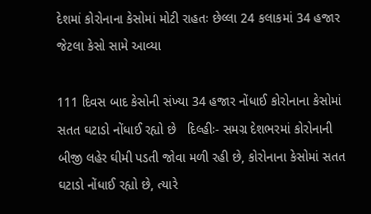દેશમાં કોરોનાના કેસોમાં મોટી રાહતઃ છેલ્લા 24 કલાકમાં 34 હજાર જેટલા કેસો સામે આવ્યા

111 દિવસ બાદ કેસોની સંખ્યા 34 હજાર નોંધાઈ કોરોનાના કેસોમાં સતત ઘટાડો નોંધાઈ રહ્યો છે   દિલ્હીઃ- સમગ્ર દેશભરમાં કોરોનાની બીજી લહેર ઘીમી પડતી જોવા મળી રહી છે, કોરોનાના કેસોમાં સતત ઘટાડો નોંધાઈ રહ્યો છે, ત્યારે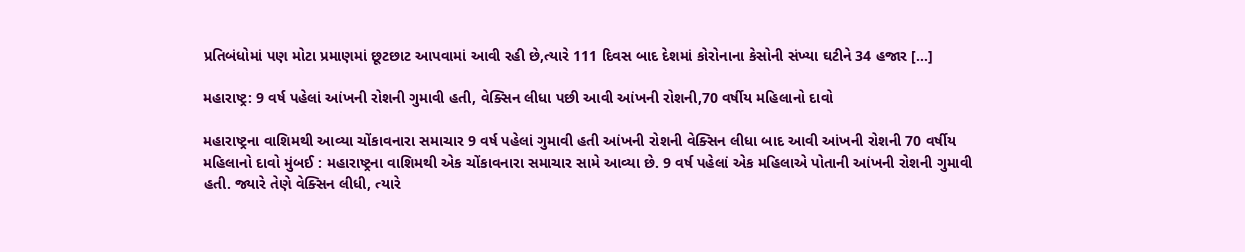પ્રતિબંધોમાં પણ મોટા પ્રમાણમાં છૂટછાટ આપવામાં આવી રહી છે,ત્યારે 111 દિવસ બાદ દેશમાં કોરોનાના કેસોની સંખ્યા ઘટીને 34 હજાર […]

મહારાષ્ટ્ર: 9 વર્ષ પહેલાં આંખની રોશની ગુમાવી હતી, વેક્સિન લીધા પછી આવી આંખની રોશની,70 વર્ષીય મહિલાનો દાવો

મહારાષ્ટ્રના વાશિમથી આવ્યા ચોંકાવનારા સમાચાર 9 વર્ષ પહેલાં ગુમાવી હતી આંખની રોશની વેક્સિન લીધા બાદ આવી આંખની રોશની 70 વર્ષીય મહિલાનો દાવો મુંબઈ : મહારાષ્ટ્રના વાશિમથી એક ચોંકાવનારા સમાચાર સામે આવ્યા છે. 9 વર્ષ પહેલાં એક મહિલાએ પોતાની આંખની રોશની ગુમાવી હતી. જ્યારે તેણે વેક્સિન લીધી, ત્યારે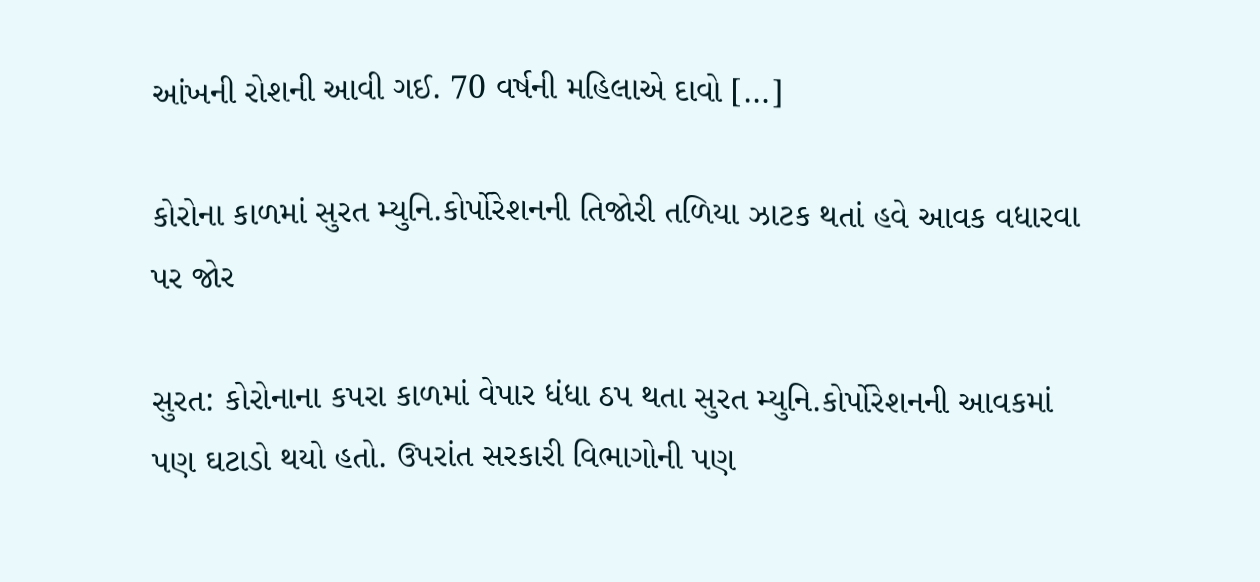આંખની રોશની આવી ગઈ. 70 વર્ષની મહિલાએ દાવો […]

કોરોના કાળમાં સુરત મ્યુનિ.કોર્પોરેશનની તિજોરી તળિયા ઝાટક થતાં હવે આવક વધારવા પર જોર

સુરત: કોરોનાના કપરા કાળમાં વેપાર ધંધા ઠપ થતા સુરત મ્યુનિ.કોર્પોરેશનની આવકમાં પણ ઘટાડો થયો હતો. ઉપરાંત સરકારી વિભાગોની પણ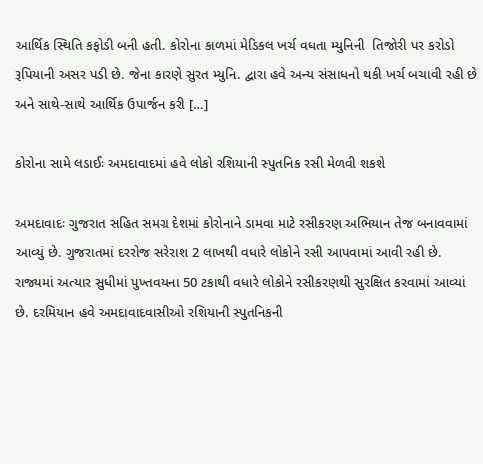આર્થિક સ્થિતિ કફોડી બની હતી. કોરોના કાળમાં મેડિકલ ખર્ચ વધતા મ્યુનિની  તિજોરી પર કરોડો રૂપિયાની અસર પડી છે. જેના કારણે સુરત મ્યુનિ. દ્વારા હવે અન્ય સંસાધનો થકી ખર્ચ બચાવી રહી છે અને સાથે-સાથે આર્થિક ઉપાર્જન કરી […]

કોરોના સામે લડાઈઃ અમદાવાદમાં હવે લોકો રશિયાની સ્પુતનિક રસી મેળવી શકશે

અમદાવાદઃ ગુજરાત સહિત સમગ્ર દેશમાં કોરોનાને ડામવા માટે રસીકરણ અભિયાન તેજ બનાવવામાં આવ્યું છે. ગુજરાતમાં દરરોજ સરેરાશ 2 લાખથી વધારે લોકોને રસી આપવામાં આવી રહી છે. રાજ્યમાં અત્યાર સુધીમાં પુખ્તવયના 50 ટકાથી વધારે લોકોને રસીકરણથી સુરક્ષિત કરવામાં આવ્યાં છે. દરમિયાન હવે અમદાવાદવાસીઓ રશિયાની સ્પુતનિકની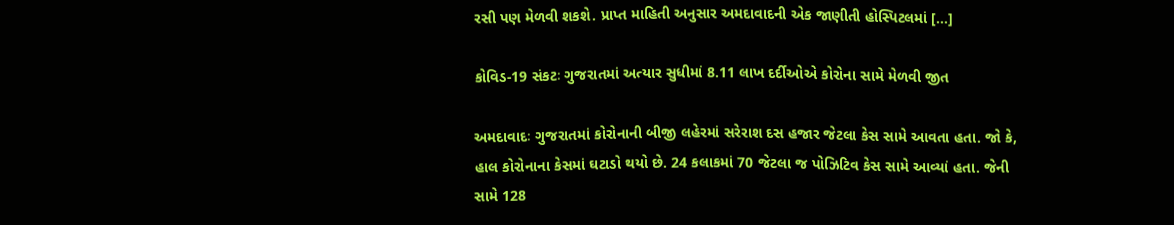રસી પણ મેળવી શકશે. પ્રાપ્ત માહિતી અનુસાર અમદાવાદની એક જાણીતી હોસ્પિટલમાં […]

કોવિડ-19 સંકટઃ ગુજરાતમાં અત્યાર સુધીમાં 8.11 લાખ દર્દીઓએ કોરોના સામે મેળવી જીત

અમદાવાદઃ ગુજરાતમાં કોરોનાની બીજી લહેરમાં સરેરાશ દસ હજાર જેટલા કેસ સામે આવતા હતા. જો કે, હાલ કોરોનાના કેસમાં ઘટાડો થયો છે. 24 કલાકમાં 70 જેટલા જ પોઝિટિવ કેસ સામે આવ્યાં હતા. જેની સામે 128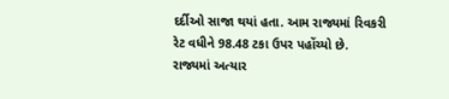દર્દીઓ સાજા થયાં હતા. આમ રાજ્યમાં રિવકરી રેટ વધીને 98.48 ટકા ઉપર પહોંચ્યો છે. રાજ્યમાં અત્યાર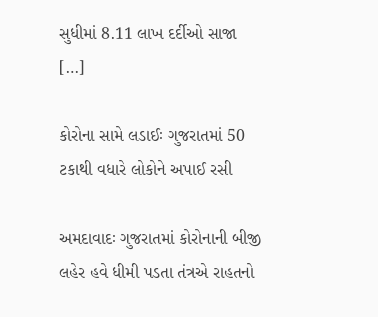સુધીમાં 8.11 લાખ દર્દીઓ સાજા […]

કોરોના સામે લડાઈઃ ગુજરાતમાં 50 ટકાથી વધારે લોકોને અપાઈ રસી

અમદાવાદઃ ગુજરાતમાં કોરોનાની બીજી લહેર હવે ધીમી પડતા તંત્રએ રાહતનો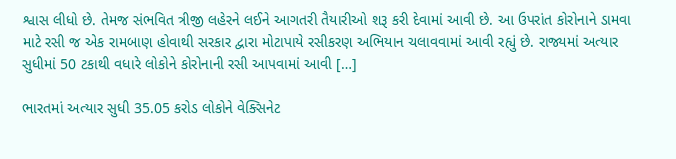શ્વાસ લીધો છે. તેમજ સંભવિત ત્રીજી લહેરને લઈને આગતરી તૈયારીઓ શરૂ કરી દેવામાં આવી છે. આ ઉપરાંત કોરોનાને ડામવા માટે રસી જ એક રામબાણ હોવાથી સરકાર દ્વારા મોટાપાયે રસીકરણ અભિયાન ચલાવવામાં આવી રહ્યું છે. રાજ્યમાં અત્યાર સુધીમાં 50 ટકાથી વધારે લોકોને કોરોનાની રસી આપવામાં આવી […]

ભારતમાં અત્યાર સુધી 35.05 કરોડ લોકોને વેક્સિનેટ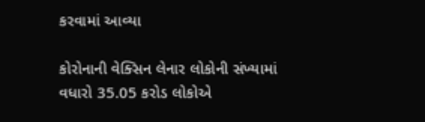કરવામાં આવ્યા

કોરોનાની વેક્સિન લેનાર લોકોની સંખ્યામાં વધારો 35.05 કરોડ લોકોએ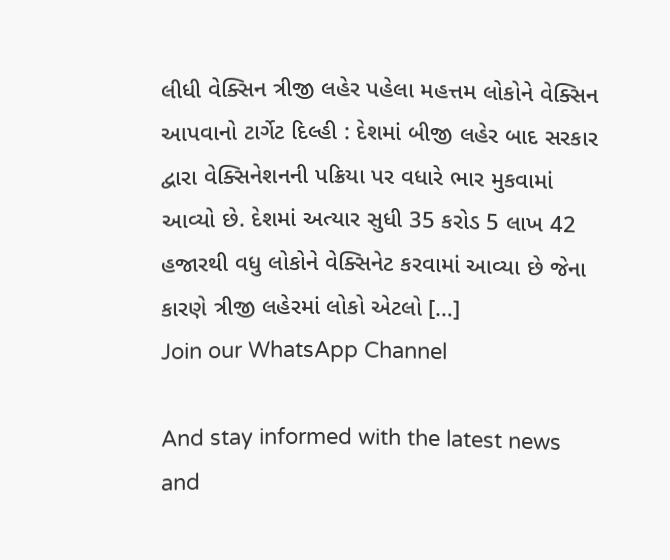લીધી વેક્સિન ત્રીજી લહેર પહેલા મહત્તમ લોકોને વેક્સિન આપવાનો ટાર્ગેટ દિલ્હી : દેશમાં બીજી લહેર બાદ સરકાર દ્વારા વેક્સિનેશનની પક્રિયા પર વધારે ભાર મુકવામાં આવ્યો છે. દેશમાં અત્યાર સુધી 35 કરોડ 5 લાખ 42 હજારથી વધુ લોકોને વેક્સિનેટ કરવામાં આવ્યા છે જેના કારણે ત્રીજી લહેરમાં લોકો એટલો […]
Join our WhatsApp Channel

And stay informed with the latest news and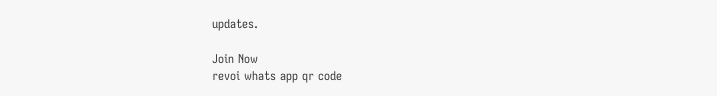updates.

Join Now
revoi whats app qr code